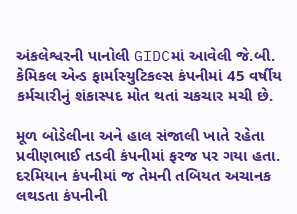અંકલેશ્વરની પાનોલી GIDCમાં આવેલી જે.બી. કેમિકલ એન્ડ ફાર્માસ્યુટિકલ્સ કંપનીમાં 45 વર્ષીય કર્મચારીનું શંકાસ્પદ મોત થતાં ચકચાર મચી છે.

મૂળ બોડેલીના અને હાલ સંજાલી ખાતે રહેતા પ્રવીણભાઈ તડવી કંપનીમાં ફરજ પર ગયા હતા. દરમિયાન કંપનીમાં જ તેમની તબિયત અચાનક લથડતા કંપનીની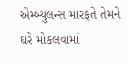એમ્બ્યુલન્સ મારફતે તેમને ઘરે મોકલવામાં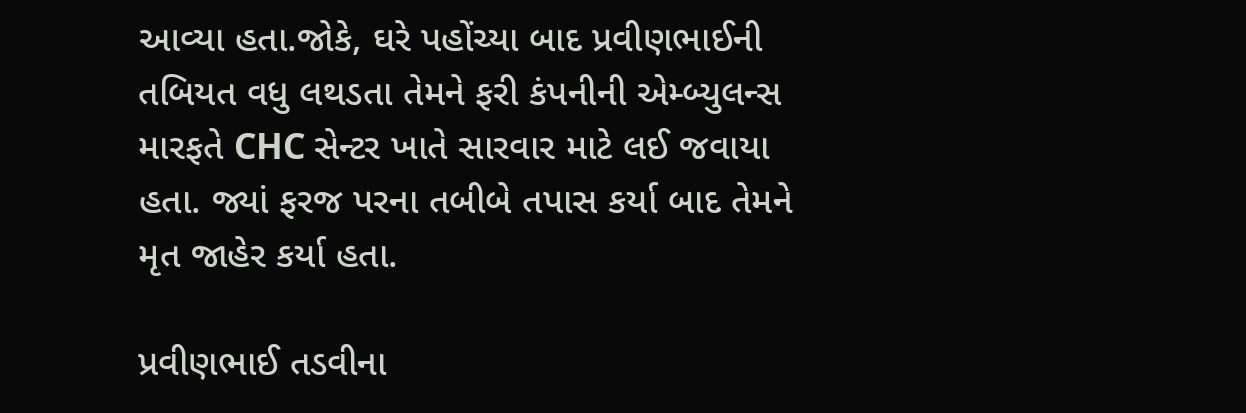આવ્યા હતા.જોકે, ઘરે પહોંચ્યા બાદ પ્રવીણભાઈની તબિયત વધુ લથડતા તેમને ફરી કંપનીની એમ્બ્યુલન્સ મારફતે CHC સેન્ટર ખાતે સારવાર માટે લઈ જવાયા હતા. જ્યાં ફરજ પરના તબીબે તપાસ કર્યા બાદ તેમને મૃત જાહેર કર્યા હતા.

પ્રવીણભાઈ તડવીના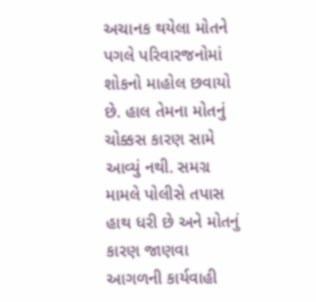અચાનક થયેલા મોતને પગલે પરિવારજનોમાં શોકનો માહોલ છવાયો છે. હાલ તેમના મોતનું ચોક્કસ કારણ સામે આવ્યું નથી. સમગ્ર મામલે પોલીસે તપાસ હાથ ધરી છે અને મોતનું કારણ જાણવા આગળની કાર્યવાહી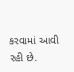કરવામાં આવી રહી છે.